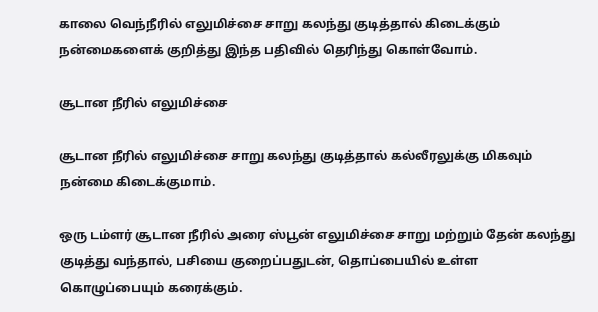காலை வெந்நீரில் எலுமிச்சை சாறு கலந்து குடித்தால் கிடைக்கும் நன்மைகளைக் குறித்து இந்த பதிவில் தெரிந்து கொள்வோம்.

சூடான நீரில் எலுமிச்சை

சூடான நீரில் எலுமிச்சை சாறு கலந்து குடித்தால் கல்லீரலுக்கு மிகவும் நன்மை கிடைக்குமாம்.

ஒரு டம்ளர் சூடான நீரில் அரை ஸ்பூன் எலுமிச்சை சாறு மற்றும் தேன் கலந்து குடித்து வந்தால், பசியை குறைப்பதுடன், தொப்பையில் உள்ள கொழுப்பையும் கரைக்கும்.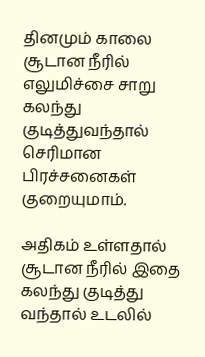தினமும் காலை சூடான நீரில் எலுமிச்சை சாறு கலந்து குடித்துவந்தால் செரிமான பிரச்சனைகள் குறையுமாம்.

அதிகம் உள்ளதால் சூடான நீரில் இதை கலந்து குடித்து வந்தால் உடலில்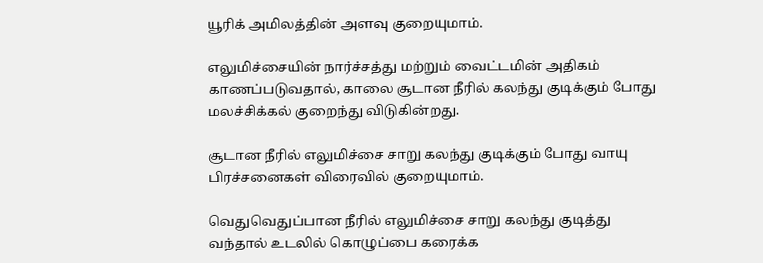யூரிக் அமிலத்தின் அளவு குறையுமாம்.

எலுமிச்சையின் நார்ச்சத்து மற்றும் வைட்டமின் அதிகம் காணப்படுவதால், காலை சூடான நீரில் கலந்து குடிக்கும் போது மலச்சிக்கல் குறைந்து விடுகின்றது.

சூடான நீரில் எலுமிச்சை சாறு கலந்து குடிக்கும் போது வாயு பிரச்சனைகள் விரைவில் குறையுமாம்.

வெதுவெதுப்பான நீரில் எலுமிச்சை சாறு கலந்து குடித்து வந்தால் உடலில் கொழுப்பை கரைக்க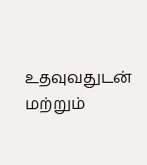உதவுவதுடன் மற்றும்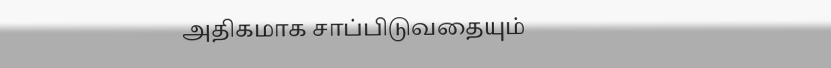அதிகமாக சாப்பிடுவதையும்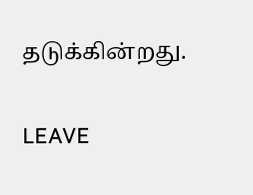தடுக்கின்றது.

LEAVE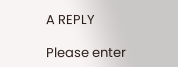A REPLY

Please enter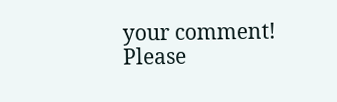your comment!
Please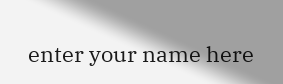enter your name here